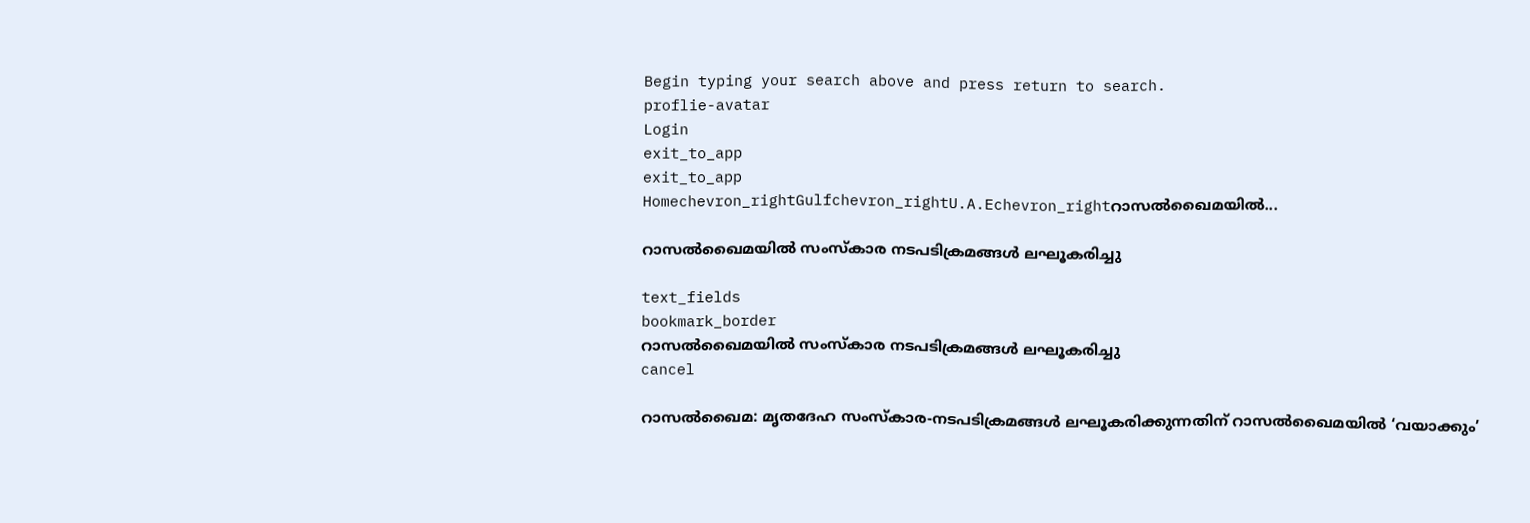Begin typing your search above and press return to search.
proflie-avatar
Login
exit_to_app
exit_to_app
Homechevron_rightGulfchevron_rightU.A.Echevron_rightറാസൽഖൈമയിൽ...

റാസൽഖൈമയിൽ സംസ്കാര നടപടിക്രമങ്ങൾ ലഘൂകരിച്ചു

text_fields
bookmark_border
റാസൽഖൈമയിൽ സംസ്കാര നടപടിക്രമങ്ങൾ ലഘൂകരിച്ചു
cancel

റാസല്‍ഖൈമ: മൃതദേഹ സംസ്കാര-നടപടിക്രമങ്ങള്‍ ലഘൂകരിക്കുന്നതിന് റാസല്‍ഖൈമയില്‍ ‘വയാക്കും’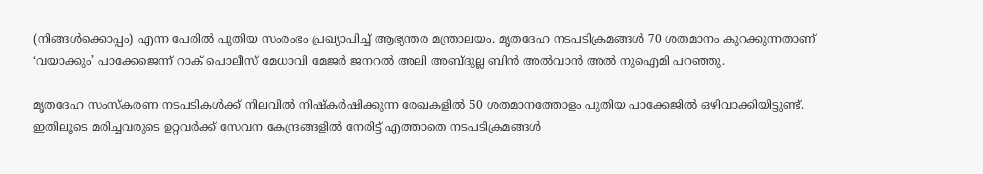(നിങ്ങള്‍ക്കൊപ്പം) എന്ന പേരില്‍ പുതിയ സംരംഭം പ്രഖ്യാപിച്ച് ആഭ്യന്തര മന്ത്രാലയം. മൃതദേഹ നടപടിക്രമങ്ങള്‍ 70 ശതമാനം കുറക്കുന്നതാണ് ‘വയാക്കും’ പാക്കേജെന്ന് റാക് പൊലീസ് മേധാവി മേജര്‍ ജനറല്‍ അലി അബ്ദുല്ല ബിന്‍ അല്‍വാന്‍ അല്‍ നുഐമി പറഞ്ഞു.

മൃതദേഹ സംസ്കരണ നടപടികള്‍ക്ക് നിലവില്‍ നിഷ്കര്‍ഷിക്കുന്ന രേഖകളില്‍ 50 ശതമാനത്തോളം പുതിയ പാക്കേജില്‍ ഒഴിവാക്കിയിട്ടുണ്ട്. ഇതിലൂടെ മരിച്ചവരുടെ ഉറ്റവര്‍ക്ക് സേവന കേന്ദ്രങ്ങളില്‍ നേരിട്ട് എത്താതെ നടപടിക്രമങ്ങള്‍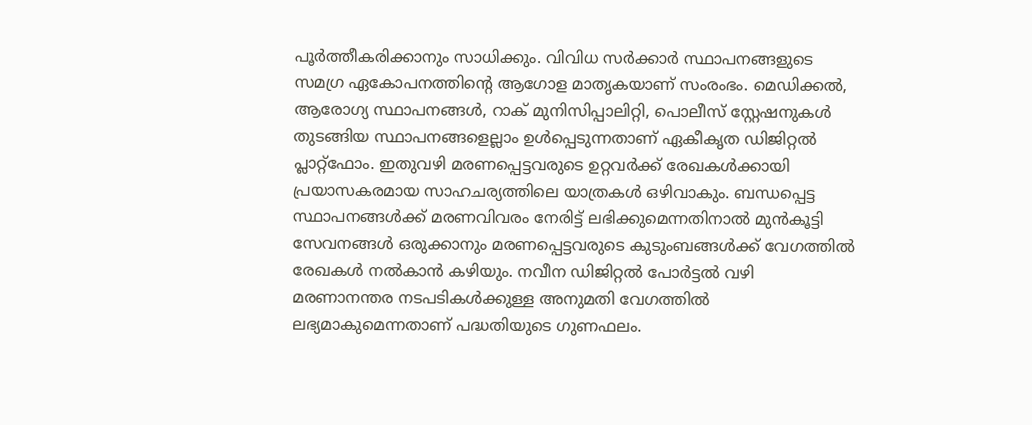പൂര്‍ത്തീകരിക്കാനും സാധിക്കും. വിവിധ സര്‍ക്കാര്‍ സ്ഥാപനങ്ങളുടെ സമഗ്ര ഏകോപനത്തിന്‍റെ ആഗോള മാതൃകയാണ് സംരംഭം. മെഡിക്കല്‍, ആരോഗ്യ സ്ഥാപനങ്ങള്‍, റാക് മുനിസിപ്പാലിറ്റി, പൊലീസ് സ്റ്റേഷനുകള്‍ തുടങ്ങിയ സ്ഥാപനങ്ങളെല്ലാം ഉള്‍പ്പെടുന്നതാണ് ഏകീകൃത ഡിജിറ്റല്‍ പ്ലാറ്റ്ഫോം. ഇതുവഴി മരണപ്പെട്ടവരുടെ ഉറ്റവര്‍ക്ക് രേഖകള്‍ക്കായി പ്രയാസകരമായ സാഹചര്യത്തിലെ യാത്രകള്‍ ഒഴിവാകും. ബന്ധപ്പെട്ട സ്ഥാപനങ്ങള്‍ക്ക് മരണവിവരം നേരിട്ട് ലഭിക്കുമെന്നതിനാല്‍ മുന്‍കൂട്ടി സേവനങ്ങള്‍ ഒരുക്കാനും മരണപ്പെട്ടവരുടെ കുടുംബങ്ങള്‍ക്ക് വേഗത്തില്‍ രേഖകള്‍ നല്‍കാന്‍ കഴിയും. നവീന ഡിജിറ്റല്‍ പോര്‍ട്ടല്‍ വഴി മരണാനന്തര നടപടികള്‍ക്കുള്ള അനുമതി വേഗത്തില്‍ ലഭ്യമാകുമെന്നതാണ് പദ്ധതിയുടെ ഗുണഫലം.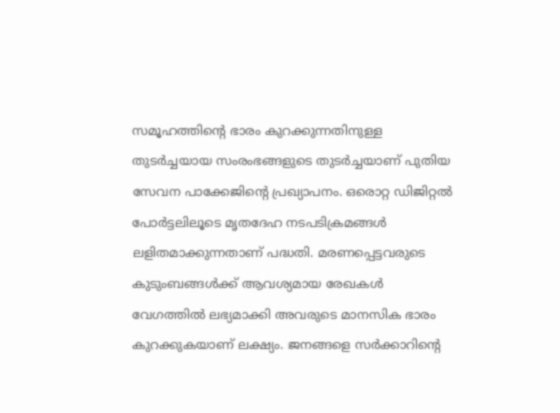സമൂഹത്തിന്‍റെ ഭാരം കുറക്കുന്നതിനുള്ള തുടര്‍ച്ചയായ സംരംഭങ്ങളുടെ തുടര്‍ച്ചയാണ് പുതിയ സേവന പാക്കേജിന്‍റെ പ്രഖ്യാപനം. ഒരൊറ്റ ഡിജിറ്റല്‍ പോര്‍ട്ടലിലൂടെ മൃതദേഹ നടപടിക്രമങ്ങള്‍ ലളിതമാക്കുന്നതാണ് പദ്ധതി. മരണപ്പെട്ടവരുടെ കുടുംബങ്ങള്‍ക്ക് ആവശ്യമായ രേഖകള്‍ വേഗത്തില്‍ ലഭ്യമാക്കി അവരുടെ മാനസിക ഭാരം കുറക്കുകയാണ് ലക്ഷ്യം. ജനങ്ങളെ സര്‍ക്കാറിന്‍റെ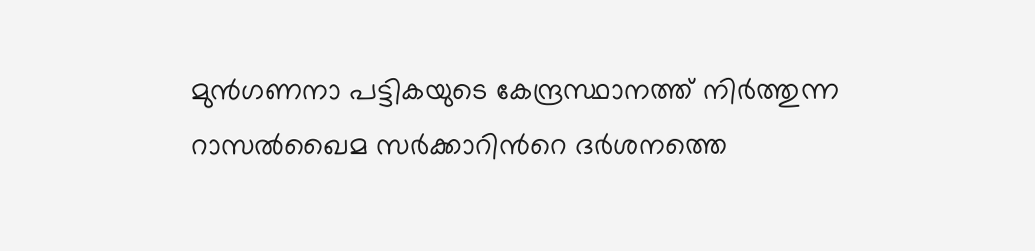മുന്‍ഗണനാ പട്ടികയുടെ കേന്ദ്രസ്ഥാനത്ത് നിര്‍ത്തുന്ന റാസല്‍ഖൈമ സര്‍ക്കാറിന്‍റെ ദര്‍ശനത്തെ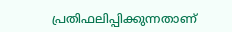പ്രതിഫലിപ്പിക്കുന്നതാണ്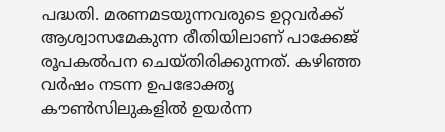പദ്ധതി. മരണമടയുന്നവരുടെ ഉറ്റവര്‍ക്ക് ആശ്വാസമേകുന്ന രീതിയിലാണ് പാക്കേജ് രൂപകല്‍പന ചെയ്തിരിക്കുന്നത്. കഴിഞ്ഞ വര്‍ഷം നടന്ന ഉപഭോക്തൃ കൗണ്‍സിലുകളില്‍ ഉയര്‍ന്ന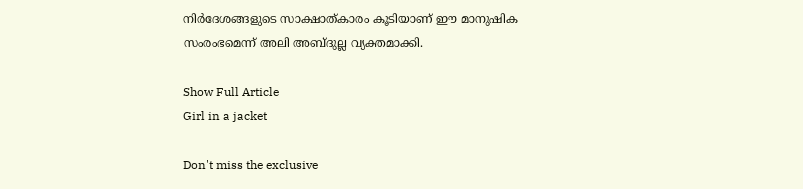നിർദേശങ്ങളുടെ സാക്ഷാത്കാരം കൂടിയാണ് ഈ മാനുഷിക സംരംഭമെന്ന് അലി അബ്ദുല്ല വ്യക്തമാക്കി.

Show Full Article
Girl in a jacket

Don't miss the exclusive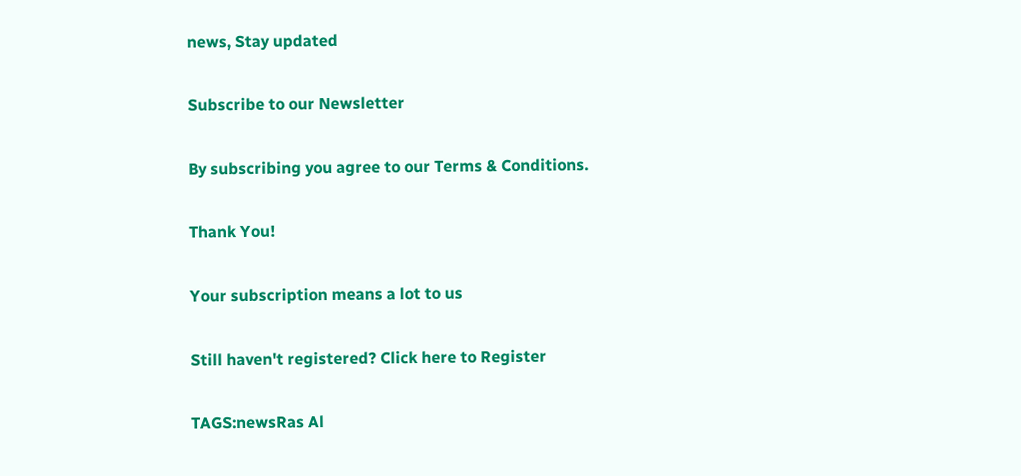news, Stay updated

Subscribe to our Newsletter

By subscribing you agree to our Terms & Conditions.

Thank You!

Your subscription means a lot to us

Still haven't registered? Click here to Register

TAGS:newsRas Al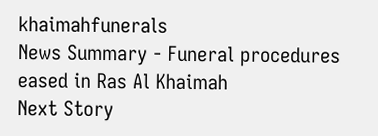khaimahfunerals
News Summary - Funeral procedures eased in Ras Al Khaimah
Next Story